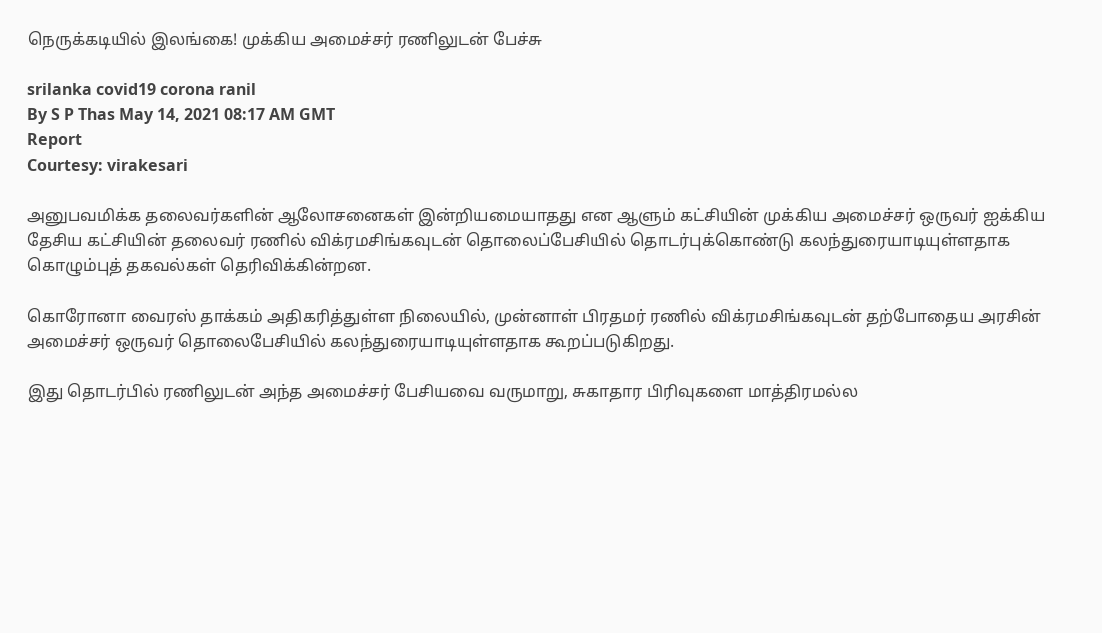நெருக்கடியில் இலங்கை! முக்கிய அமைச்சர் ரணிலுடன் பேச்சு

srilanka covid19 corona ranil
By S P Thas May 14, 2021 08:17 AM GMT
Report
Courtesy: virakesari

அனுபவமிக்க தலைவர்களின் ஆலோசனைகள் இன்றியமையாதது என ஆளும் கட்சியின் முக்கிய அமைச்சர் ஒருவர் ஐக்கிய தேசிய கட்சியின் தலைவர் ரணில் விக்ரமசிங்கவுடன் தொலைப்பேசியில் தொடர்புக்கொண்டு கலந்துரையாடியுள்ளதாக கொழும்புத் தகவல்கள் தெரிவிக்கின்றன.

கொரோனா வைரஸ் தாக்கம் அதிகரித்துள்ள நிலையில், முன்னாள் பிரதமர் ரணில் விக்ரமசிங்கவுடன் தற்போதைய அரசின் அமைச்சர் ஒருவர் தொலைபேசியில் கலந்துரையாடியுள்ளதாக கூறப்படுகிறது.

இது தொடர்பில் ரணிலுடன் அந்த அமைச்சர் பேசியவை வருமாறு, சுகாதார பிரிவுகளை மாத்திரமல்ல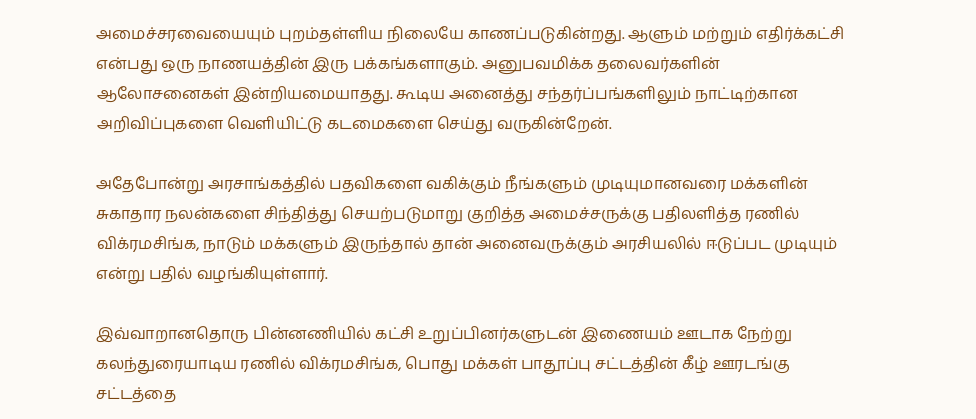அமைச்சரவையையும் புறம்தள்ளிய நிலையே காணப்படுகின்றது. ஆளும் மற்றும் எதிர்க்கட்சி என்பது ஒரு நாணயத்தின் இரு பக்கங்களாகும். அனுபவமிக்க தலைவர்களின் ஆலோசனைகள் இன்றியமையாதது. கூடிய அனைத்து சந்தர்ப்பங்களிலும் நாட்டிற்கான அறிவிப்புகளை வெளியிட்டு கடமைகளை செய்து வருகின்றேன்.

அதேபோன்று அரசாங்கத்தில் பதவிகளை வகிக்கும் நீங்களும் முடியுமானவரை மக்களின் சுகாதார நலன்களை சிந்தித்து செயற்படுமாறு குறித்த அமைச்சருக்கு பதிலளித்த ரணில் விக்ரமசிங்க, நாடும் மக்களும் இருந்தால் தான் அனைவருக்கும் அரசியலில் ஈடுப்பட முடியும் என்று பதில் வழங்கியுள்ளார்.

இவ்வாறானதொரு பின்னணியில் கட்சி உறுப்பினர்களுடன் இணையம் ஊடாக நேற்று கலந்துரையாடிய ரணில் விக்ரமசிங்க, பொது மக்கள் பாதூப்பு சட்டத்தின் கீழ் ஊரடங்கு சட்டத்தை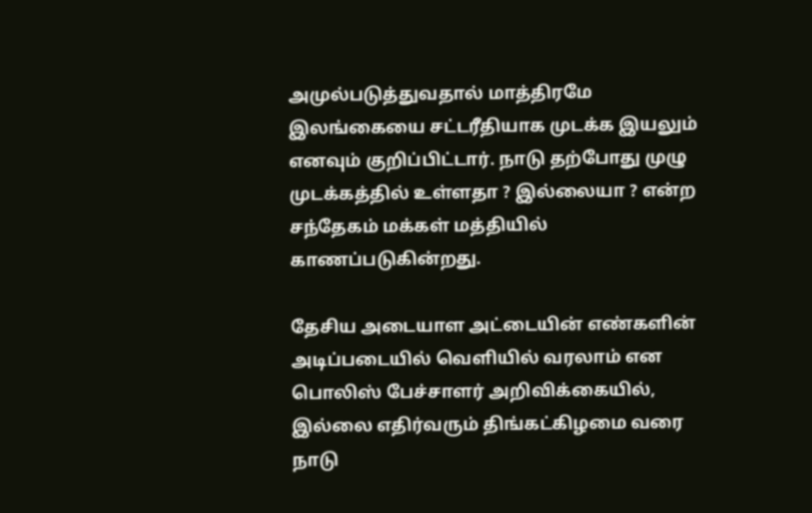அமுல்படுத்துவதால் மாத்திரமே இலங்கையை சட்டரீதியாக முடக்க இயலும் எனவும் குறிப்பிட்டார். நாடு தற்போது முழு முடக்கத்தில் உள்ளதா ? இல்லையா ? என்ற சந்தேகம் மக்கள் மத்தியில் காணப்படுகின்றது.

தேசிய அடையாள அட்டையின் எண்களின் அடிப்படையில் வெளியில் வரலாம் என பொலிஸ் பேச்சாளர் அறிவிக்கையில், இல்லை எதிர்வரும் திங்கட்கிழமை வரை நாடு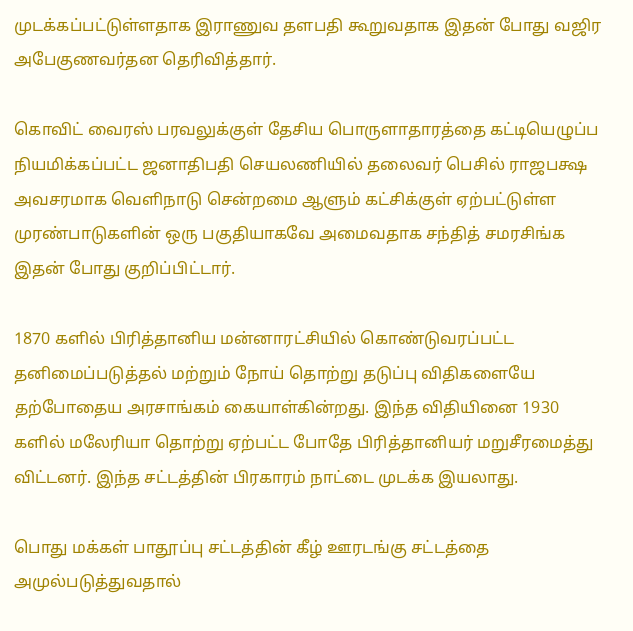முடக்கப்பட்டுள்ளதாக இராணுவ தளபதி கூறுவதாக இதன் போது வஜிர அபேகுணவர்தன தெரிவித்தார்.

கொவிட் வைரஸ் பரவலுக்குள் தேசிய பொருளாதாரத்தை கட்டியெழுப்ப நியமிக்கப்பட்ட ஜனாதிபதி செயலணியில் தலைவர் பெசில் ராஜபக்ஷ அவசரமாக வெளிநாடு சென்றமை ஆளும் கட்சிக்குள் ஏற்பட்டுள்ள முரண்பாடுகளின் ஒரு பகுதியாகவே அமைவதாக சந்தித் சமரசிங்க இதன் போது குறிப்பிட்டார்.

1870 களில் பிரித்தானிய மன்னாரட்சியில் கொண்டுவரப்பட்ட தனிமைப்படுத்தல் மற்றும் நோய் தொற்று தடுப்பு விதிகளையே தற்போதைய அரசாங்கம் கையாள்கின்றது. இந்த விதியினை 1930 களில் மலேரியா தொற்று ஏற்பட்ட போதே பிரித்தானியர் மறுசீரமைத்து விட்டனர். இந்த சட்டத்தின் பிரகாரம் நாட்டை முடக்க இயலாது.

பொது மக்கள் பாதூப்பு சட்டத்தின் கீழ் ஊரடங்கு சட்டத்தை அமுல்படுத்துவதால்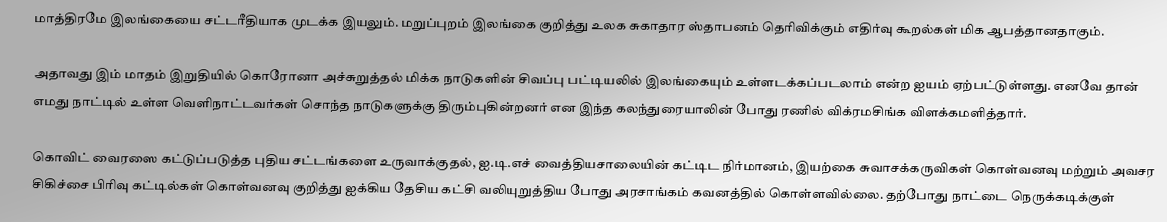மாத்திரமே இலங்கையை சட்டரீதியாக முடக்க இயலும். மறுப்புறம் இலங்கை குறித்து உலக சுகாதார ஸ்தாபனம் தெரிவிக்கும் எதிர்வு கூறல்கள் மிக ஆபத்தானதாகும்.

அதாவது இம் மாதம் இறுதியில் கொரோனா அச்சுறுத்தல் மிக்க நாடுகளின் சிவப்பு பட்டியலில் இலங்கையும் உள்ளடக்கப்படலாம் என்ற ஐயம் ஏற்பட்டுள்ளது. எனவே தான் எமது நாட்டில் உள்ள வெளிநாட்டவர்கள் சொந்த நாடுகளுக்கு திரும்புகின்றனர் என இந்த கலந்துரையாலின் போது ரணில் விக்ரமசிங்க விளக்கமளித்தார்.

கொவிட் வைரஸை கட்டுப்படுத்த புதிய சட்டங்களை உருவாக்குதல், ஐ.டி.எச் வைத்தியசாலையின் கட்டிட நிர்மானம், இயற்கை சுவாசக்கருவிகள் கொள்வனவு மற்றும் அவசர சிகிச்சை பிரிவு கட்டில்கள் கொள்வனவு குறித்து ஐக்கிய தேசிய கட்சி வலியுறுத்திய போது அரசாங்கம் கவனத்தில் கொள்ளவில்லை. தற்போது நாட்டை நெருக்கடிக்குள்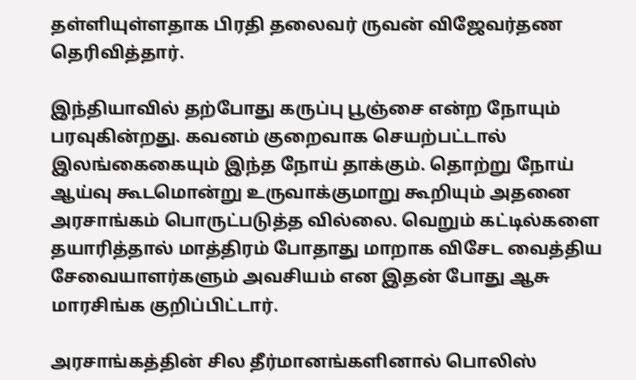தள்ளியுள்ளதாக பிரதி தலைவர் ருவன் விஜேவர்தண தெரிவித்தார்.

இந்தியாவில் தற்போது கருப்பு பூஞ்சை என்ற நோயும் பரவுகின்றது. கவனம் குறைவாக செயற்பட்டால் இலங்கைகையும் இந்த நோய் தாக்கும். தொற்று நோய் ஆய்வு கூடமொன்று உருவாக்குமாறு கூறியும் அதனை அரசாங்கம் பொருட்படுத்த வில்லை. வெறும் கட்டில்களை தயாரித்தால் மாத்திரம் போதாது மாறாக விசேட வைத்திய சேவையாளர்களும் அவசியம் என இதன் போது ஆசு மாரசிங்க குறிப்பிட்டார்.

அரசாங்கத்தின் சில தீர்மானங்களினால் பொலிஸ்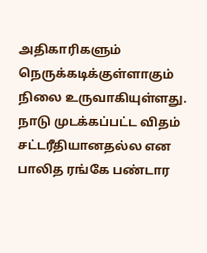அதிகாரிகளும் நெருக்கடிக்குள்ளாகும் நிலை உருவாகியுள்ளது. நாடு முடக்கப்பட்ட விதம் சட்டரீதியானதல்ல என பாலித ரங்கே பண்டார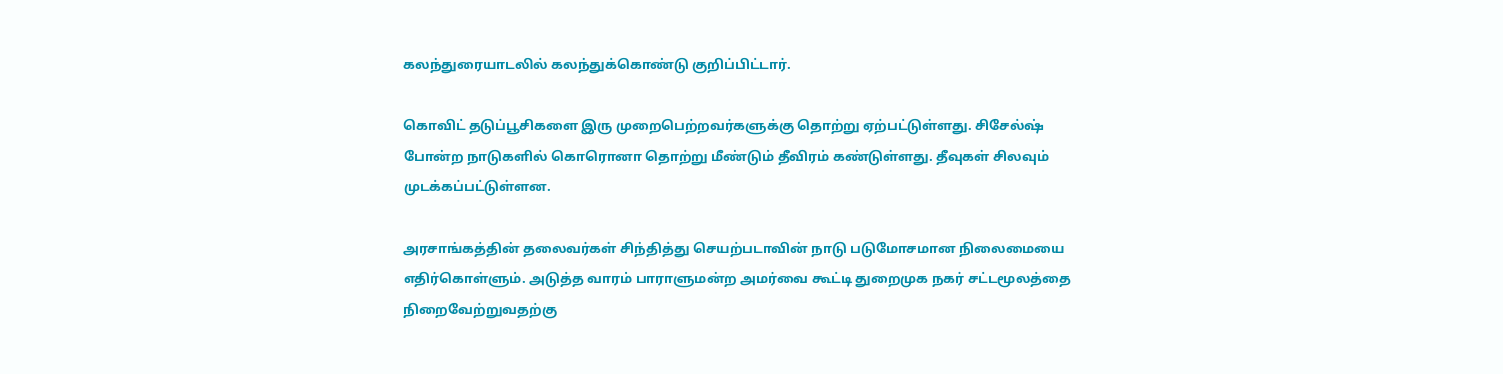கலந்துரையாடலில் கலந்துக்கொண்டு குறிப்பிட்டார்.

கொவிட் தடுப்பூசிகளை இரு முறைபெற்றவர்களுக்கு தொற்று ஏற்பட்டுள்ளது. சிசேல்ஷ் போன்ற நாடுகளில் கொரொனா தொற்று மீண்டும் தீவிரம் கண்டுள்ளது. தீவுகள் சிலவும் முடக்கப்பட்டுள்ளன.

அரசாங்கத்தின் தலைவர்கள் சிந்தித்து செயற்படாவின் நாடு படுமோசமான நிலைமையை எதிர்கொள்ளும். அடுத்த வாரம் பாராளுமன்ற அமர்வை கூட்டி துறைமுக நகர் சட்டமூலத்தை நிறைவேற்றுவதற்கு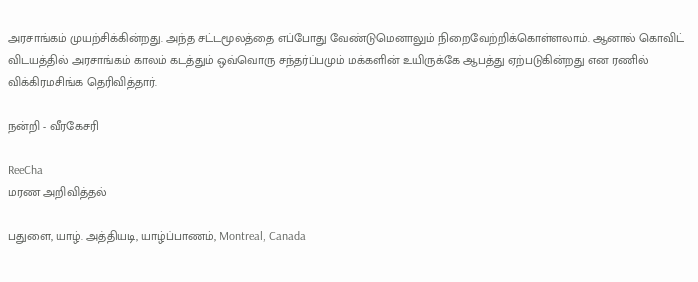அரசாங்கம் முயற்சிக்கின்றது. அந்த சட்டமூலத்தை எப்போது வேண்டுமெனாலும் நிறைவேற்றிக்கொள்ளலாம். ஆனால் கொவிட் விடயத்தில் அரசாங்கம் காலம் கடத்தும் ஒவ்வொரு சந்தர்ப்பமும் மக்களின் உயிருக்கே ஆபத்து ஏற்படுகின்றது என ரணில் விக்கிரமசிங்க தெரிவித்தார்.

நன்றி - வீரகேசரி

ReeCha
மரண அறிவித்தல்

பதுளை, யாழ். அத்தியடி, யாழ்ப்பாணம், Montreal, Canada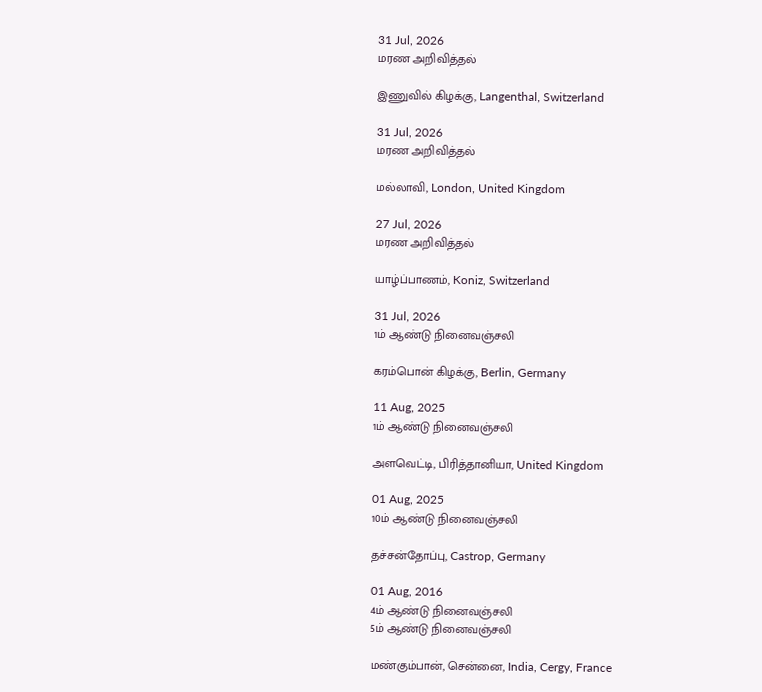31 Jul, 2026
மரண அறிவித்தல்

இணுவில் கிழக்கு, Langenthal, Switzerland

31 Jul, 2026
மரண அறிவித்தல்

மல்லாவி, London, United Kingdom

27 Jul, 2026
மரண அறிவித்தல்

யாழ்ப்பாணம், Koniz, Switzerland

31 Jul, 2026
1ம் ஆண்டு நினைவஞ்சலி

கரம்பொன் கிழக்கு, Berlin, Germany

11 Aug, 2025
1ம் ஆண்டு நினைவஞ்சலி

அளவெட்டி, பிரித்தானியா, United Kingdom

01 Aug, 2025
10ம் ஆண்டு நினைவஞ்சலி

தச்சன்தோப்பு, Castrop, Germany

01 Aug, 2016
4ம் ஆண்டு நினைவஞ்சலி
5ம் ஆண்டு நினைவஞ்சலி

மண்கும்பான், சென்னை, India, Cergy, France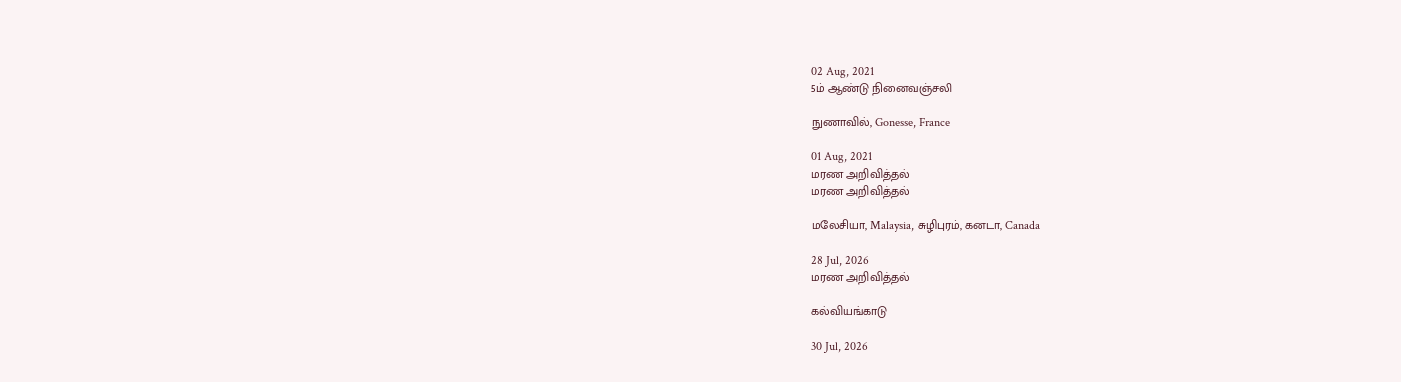02 Aug, 2021
5ம் ஆண்டு நினைவஞ்சலி

நுணாவில், Gonesse, France

01 Aug, 2021
மரண அறிவித்தல்
மரண அறிவித்தல்

மலேசியா, Malaysia, சுழிபுரம், கனடா, Canada

28 Jul, 2026
மரண அறிவித்தல்

கல்வியங்காடு

30 Jul, 2026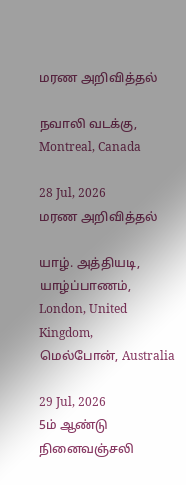மரண அறிவித்தல்

நவாலி வடக்கு, Montreal, Canada

28 Jul, 2026
மரண அறிவித்தல்

யாழ். அத்தியடி, யாழ்ப்பாணம், London, United Kingdom, மெல்போன், Australia

29 Jul, 2026
5ம் ஆண்டு நினைவஞ்சலி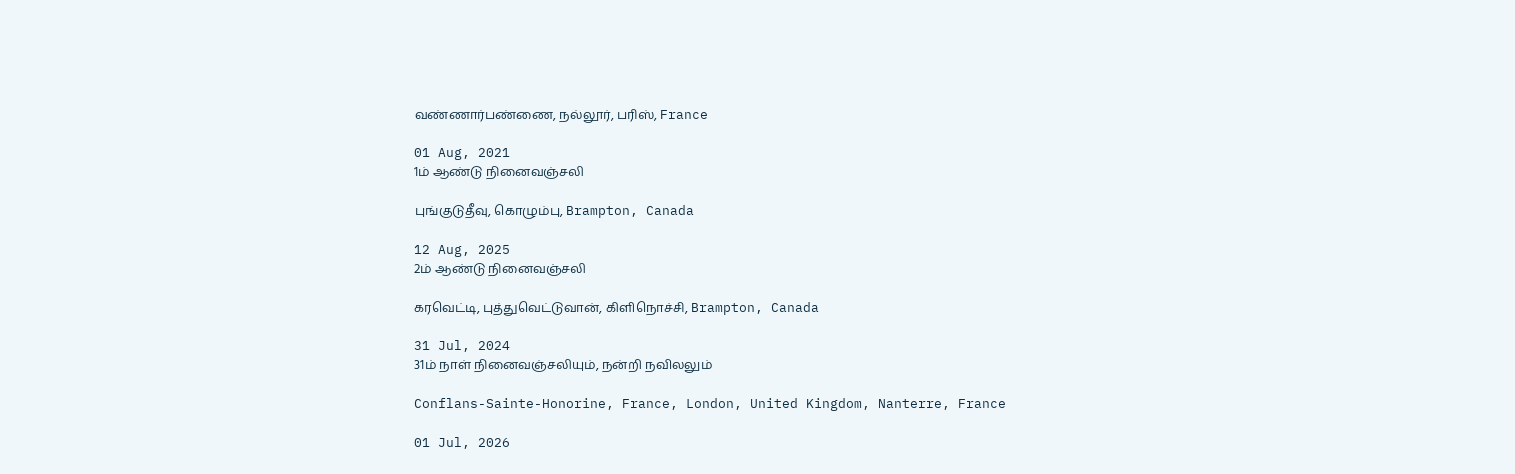வண்ணார்பண்ணை, நல்லூர், பரிஸ், France

01 Aug, 2021
1ம் ஆண்டு நினைவஞ்சலி

புங்குடுதீவு, கொழும்பு, Brampton, Canada

12 Aug, 2025
2ம் ஆண்டு நினைவஞ்சலி

கரவெட்டி, புத்துவெட்டுவான், கிளிநொச்சி, Brampton, Canada

31 Jul, 2024
31ம் நாள் நினைவஞ்சலியும், நன்றி நவிலலும்

Conflans-Sainte-Honorine, France, London, United Kingdom, Nanterre, France

01 Jul, 2026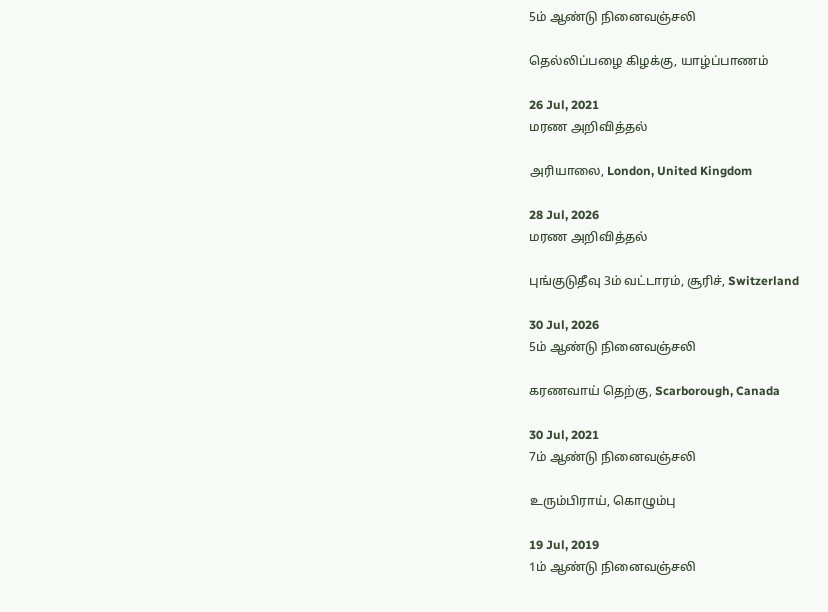5ம் ஆண்டு நினைவஞ்சலி

தெல்லிப்பழை கிழக்கு, யாழ்ப்பாணம்

26 Jul, 2021
மரண அறிவித்தல்

அரியாலை, London, United Kingdom

28 Jul, 2026
மரண அறிவித்தல்

புங்குடுதீவு 3ம் வட்டாரம், சூரிச், Switzerland

30 Jul, 2026
5ம் ஆண்டு நினைவஞ்சலி

கரணவாய் தெற்கு, Scarborough, Canada

30 Jul, 2021
7ம் ஆண்டு நினைவஞ்சலி

உரும்பிராய், கொழும்பு

19 Jul, 2019
1ம் ஆண்டு நினைவஞ்சலி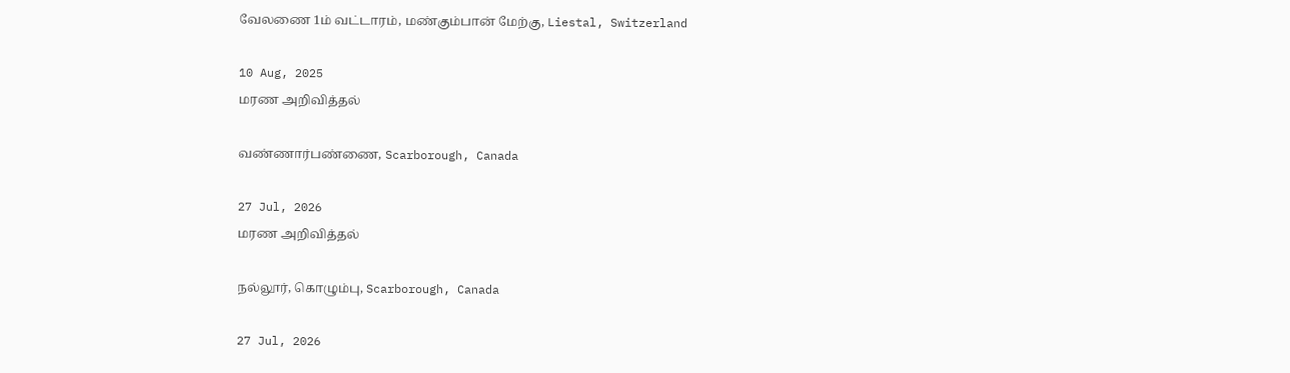வேலணை 1ம் வட்டாரம், மண்கும்பான் மேற்கு, Liestal, Switzerland

10 Aug, 2025
மரண அறிவித்தல்

வண்ணார்பண்ணை, Scarborough, Canada

27 Jul, 2026
மரண அறிவித்தல்

நல்லூர், கொழும்பு, Scarborough, Canada

27 Jul, 2026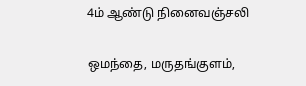4ம் ஆண்டு நினைவஞ்சலி

ஒமந்தை, மருதங்குளம்,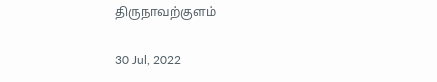திருநாவற்குளம்

30 Jul, 2022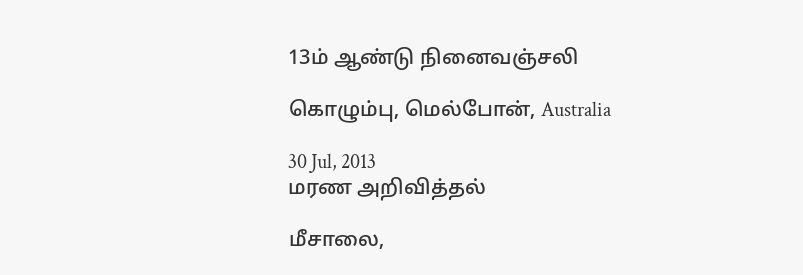13ம் ஆண்டு நினைவஞ்சலி

கொழும்பு, மெல்போன், Australia

30 Jul, 2013
மரண அறிவித்தல்

மீசாலை,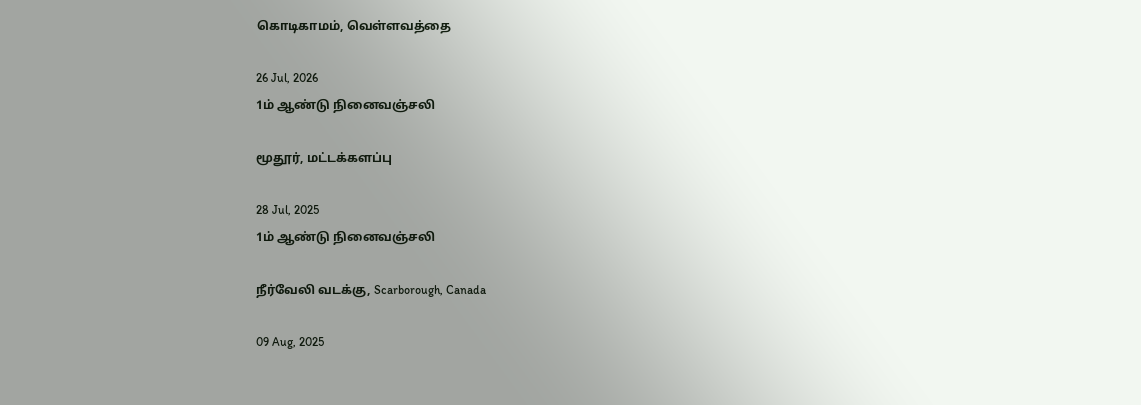கொடிகாமம், வெள்ளவத்தை

26 Jul, 2026
1ம் ஆண்டு நினைவஞ்சலி

மூதூர், மட்டக்களப்பு

28 Jul, 2025
1ம் ஆண்டு நினைவஞ்சலி

நீர்வேலி வடக்கு, Scarborough, Canada

09 Aug, 2025